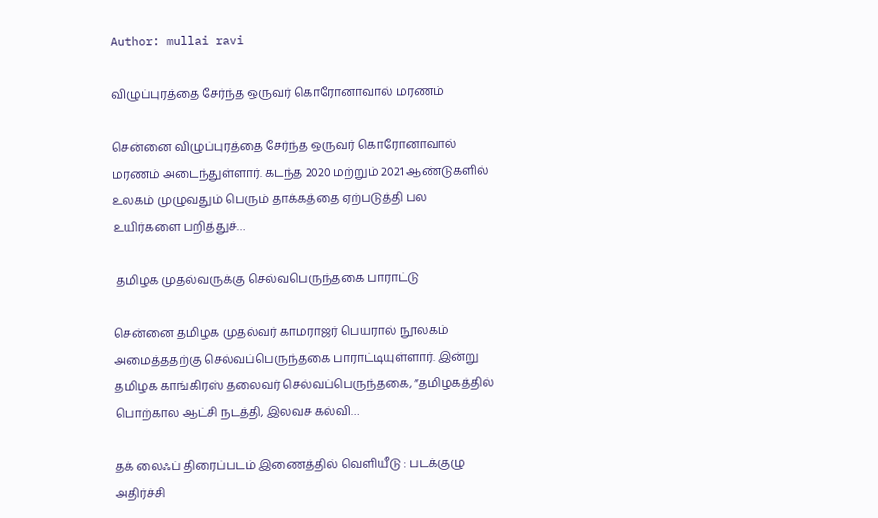Author: mullai ravi

விழுப்புரத்தை சேர்ந்த ஒருவர் கொரோனாவால் மரணம்

சென்னை விழுப்புரத்தை சேர்ந்த ஒருவர் கொரோனாவால் மரணம் அடைந்துள்ளார். கடந்த 2020 மற்றும் 2021 ஆண்டுகளில் உலகம் முழுவதும் பெரும் தாக்கத்தை ஏற்படுத்தி பல உயிர்களை பறித்துச்…

 தமிழக முதல்வருக்கு செல்வபெருந்தகை பாராட்டு

சென்னை தமிழக முதல்வர் காமராஜர் பெயரால் நூலகம் அமைத்ததற்கு செல்வப்பெருந்தகை பாராட்டியுள்ளார். இன்று தமிழக காங்கிரஸ் தலைவர் செல்வப்பெருந்தகை, ”தமிழகத்தில் பொற்கால ஆட்சி நடத்தி, இலவச கல்வி…

தக் லைஃப் திரைப்படம் இணைத்தில் வெளியீடு : படக்குழு அதிர்ச்சி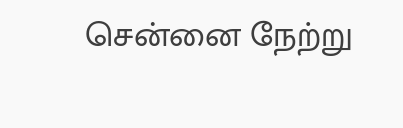சென்னை நேற்று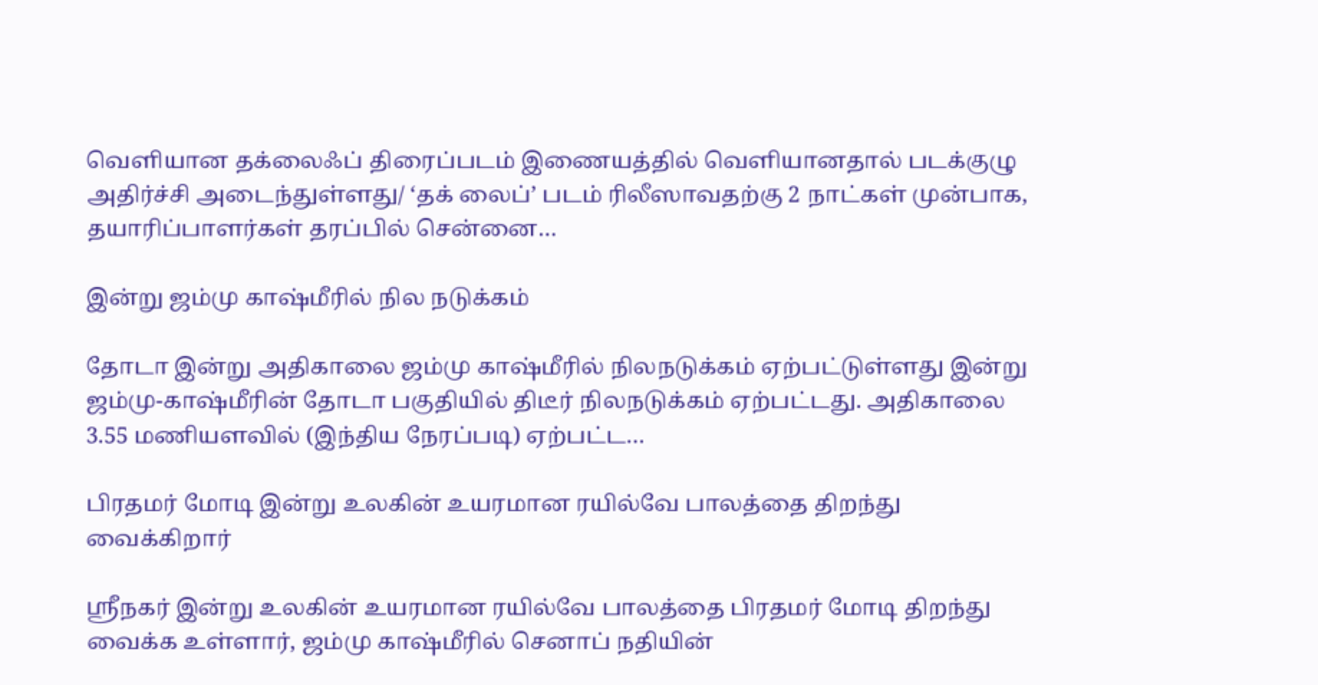வெளியான தக்லைஃப் திரைப்படம் இணையத்தில் வெளியானதால் படக்குழு அதிர்ச்சி அடைந்துள்ளது/ ‘தக் லைப்’ படம் ரிலீஸாவதற்கு 2 நாட்கள் முன்பாக, தயாரிப்பாளர்கள் தரப்பில் சென்னை…

இன்று ஜம்மு காஷ்மீரில் நில நடுக்கம்

தோடா இன்று அதிகாலை ஜம்மு காஷ்மீரில் நிலநடுக்கம் ஏற்பட்டுள்ளது இன்று ஜம்மு-காஷ்மீரின் தோடா பகுதியில் திடீர் நிலநடுக்கம் ஏற்பட்டது. அதிகாலை 3.55 மணியளவில் (இந்திய நேரப்படி) ஏற்பட்ட…

பிரதமர் மோடி இன்று உலகின் உயரமான ரயில்வே பாலத்தை திறந்து வைக்கிறார்

ஸ்ரீநகர் இன்று உலகின் உயரமான ரயில்வே பாலத்தை பிரதமர் மோடி திறந்து வைக்க உள்ளார், ஜம்மு காஷ்மீரில் செனாப் நதியின்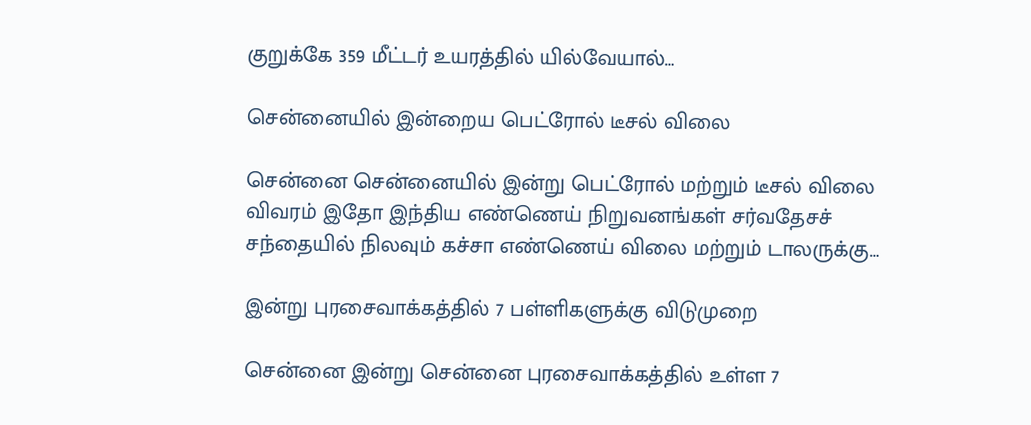குறுக்கே 359 மீட்டர் உயரத்தில் யில்வேயால்…

சென்னையில் இன்றைய பெட்ரோல் டீசல் விலை

சென்னை சென்னையில் இன்று பெட்ரோல் மற்றும் டீசல் விலை விவரம் இதோ இந்திய எண்ணெய் நிறுவனங்கள் சர்வதேசச் சந்தையில் நிலவும் கச்சா எண்ணெய் விலை மற்றும் டாலருக்கு…

இன்று புரசைவாக்கத்தில் 7 பள்ளிகளுக்கு விடுமுறை

சென்னை இன்று சென்னை புரசைவாக்கத்தில் உள்ள 7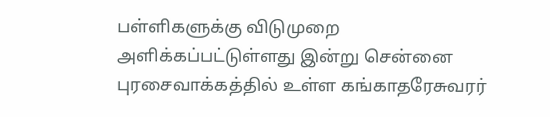பள்ளிகளுக்கு விடுமுறை அளிக்கப்பட்டுள்ளது இன்று சென்னை புரசைவாக்கத்தில் உள்ள கங்காதரேசுவரர்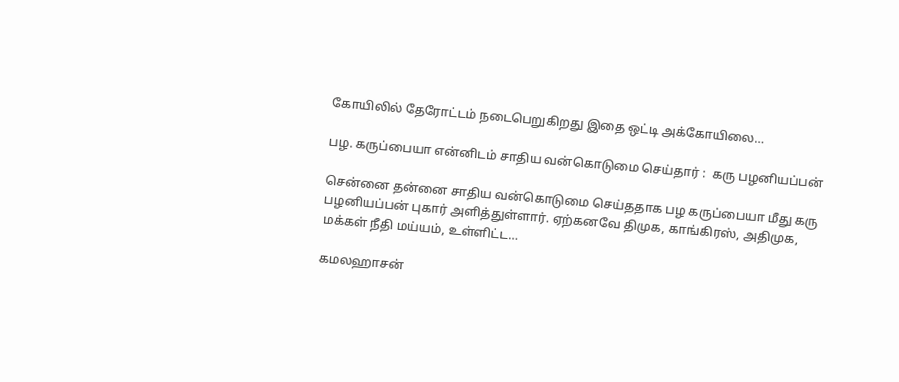கோயிலில் தேரோட்டம் நடைபெறுகிறது இதை ஒட்டி அக்கோயிலை…

பழ. கருப்பையா என்னிடம் சாதிய வன்கொடுமை செய்தார் :  கரு பழனியப்பன்

சென்னை தன்னை சாதிய வன்கொடுமை செய்ததாக பழ கருப்பையா மீது கரு பழனியப்பன் புகார் அளித்துள்ளார். ஏற்கனவே திமுக, காங்கிரஸ், அதிமுக, மக்கள் நீதி மய்யம், உள்ளிட்ட…

கமலஹாசன்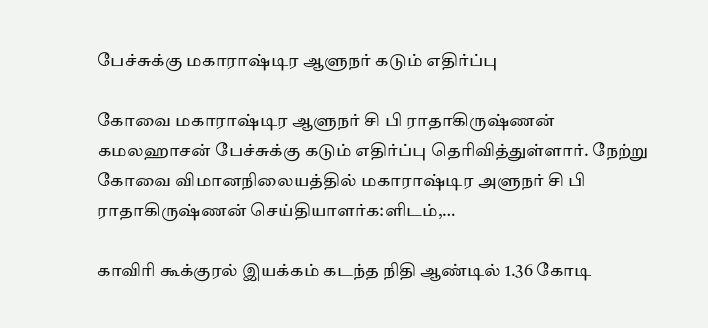பேச்சுக்கு மகாராஷ்டிர ஆளுநர் கடும் எதிர்ப்பு

கோவை மகாராஷ்டிர ஆளுநர் சி பி ராதாகிருஷ்ணன் கமலஹாசன் பேச்சுக்கு கடும் எதிர்ப்பு தெரிவித்துள்ளார். நேற்று கோவை விமானநிலையத்தில் மகாராஷ்டிர அளுநர் சி பி ராதாகிருஷ்ணன் செய்தியாளர்க:ளிடம்,…

காவிரி கூக்குரல் இயக்கம் கடந்த நிதி ஆண்டில் 1.36 கோடி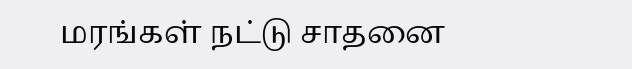மரங்கள் நட்டு சாதனை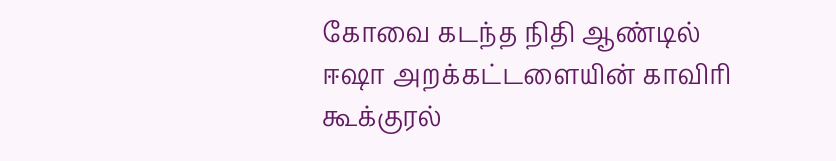கோவை கடந்த நிதி ஆண்டில் ஈஷா அறக்கட்டளையின் காவிரி கூக்குரல்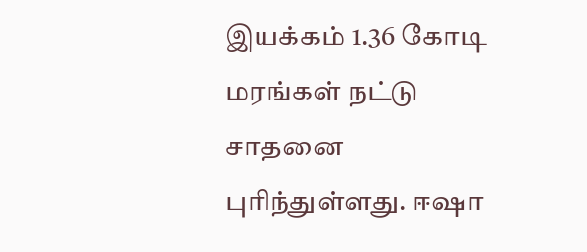இயக்கம் 1.36 கோடி மரங்கள் நட்டு சாதனை புரிந்துள்ளது. ஈஷா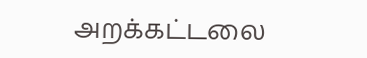அறக்கட்டலை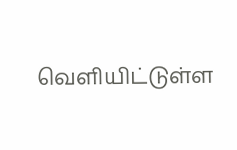வெளியிட்டுள்ள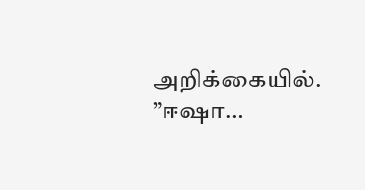அறிக்கையில். ”ஈஷா…